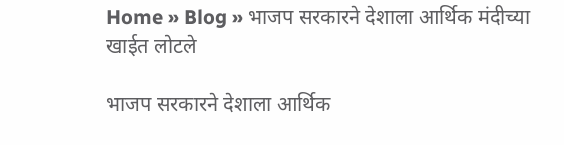Home » Blog » भाजप सरकारने देशाला आर्थिक मंदीच्या खाईत लोटले

भाजप सरकारने देशाला आर्थिक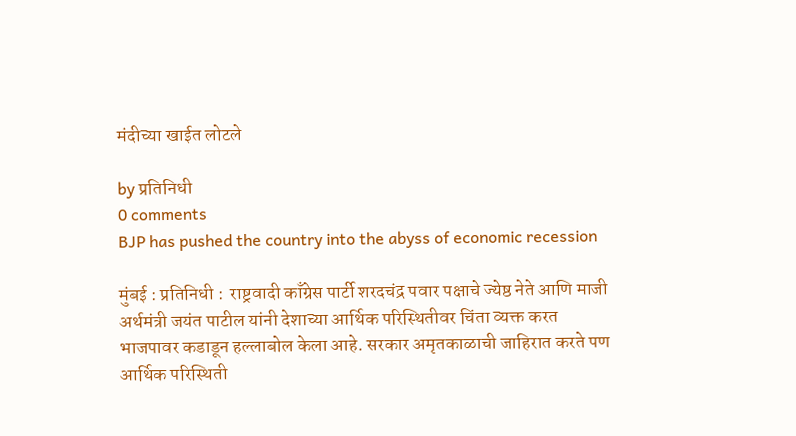मंदीच्या खाईत लोटले

by प्रतिनिधी
0 comments
BJP has pushed the country into the abyss of economic recession

मुंबई : प्रतिनिधी :  राष्ट्रवादी काँग्रेस पार्टी शरदचंद्र पवार पक्षाचे ज्येष्ठ नेते आणि माजी अर्थमंत्री जयंत पाटील यांनी देशाच्या आर्थिक परिस्थितीवर चिंता व्यक्त करत भाजपावर कडाडून हल्लाबोल केला आहे. सरकार अमृतकाळाची जाहिरात करते पण आर्थिक परिस्थिती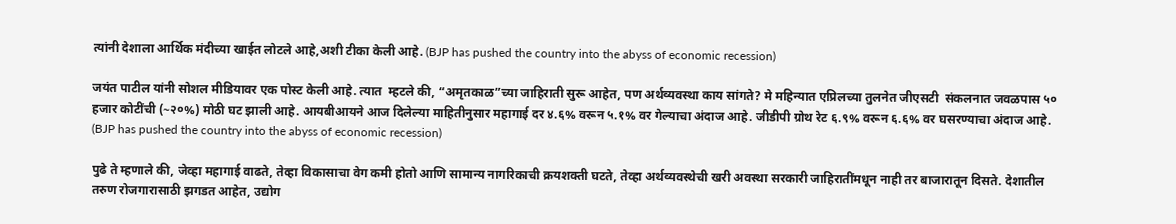त्यांनी देशाला आर्थिक मंदीच्या खाईत लोटले आहे,अशी टीका केली आहे. (BJP has pushed the country into the abyss of economic recession)

जयंत पाटील यांनी सोशल मीडियावर एक पोस्ट केली आहे. त्यात  म्हटले की, “अमृतकाळ”च्या जाहिराती सुरू आहेत, पण अर्थव्यवस्था काय सांगते? मे महिन्यात एप्रिलच्या तुलनेत जीएसटी  संकलनात जवळपास ५० हजार कोटींची (~२०%) मोठी घट झाली आहे. आयबीआयने आज दिलेल्या माहितीनुसार महागाई दर ४.६% वरून ५.१% वर गेल्याचा अंदाज आहे. जीडीपी ग्रोथ रेट ६.९% वरून ६.६% वर घसरण्याचा अंदाज आहे. (BJP has pushed the country into the abyss of economic recession)

पुढे ते म्हणाले की, जेव्हा महागाई वाढते, तेव्हा विकासाचा वेग कमी होतो आणि सामान्य नागरिकाची क्रयशक्ती घटते, तेव्हा अर्थव्यवस्थेची खरी अवस्था सरकारी जाहिरातींमधून नाही तर बाजारातून दिसते. देशातील तरुण रोजगारासाठी झगडत आहेत, उद्योग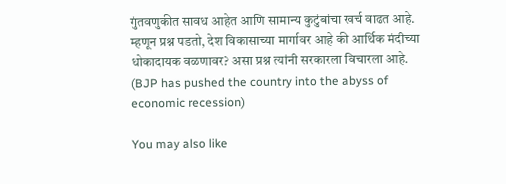गुंतवणुकीत सावध आहेत आणि सामान्य कुटुंबांचा खर्च वाढत आहे. म्हणून प्रश्न पडतो, देश विकासाच्या मार्गावर आहे की आर्थिक मंदीच्या धोकादायक वळणावर? असा प्रश्न त्यांनी सरकारला विचारला आहे. (BJP has pushed the country into the abyss of economic recession)

You may also like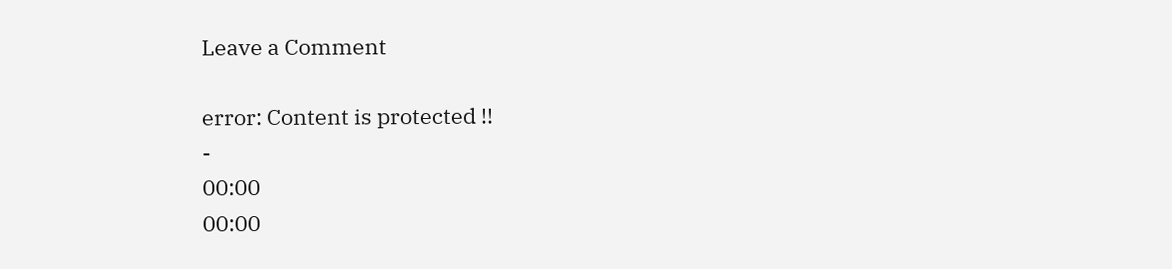Leave a Comment

error: Content is protected !!
-
00:00
00:00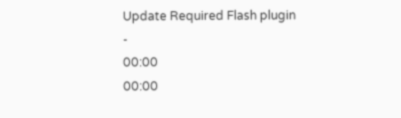Update Required Flash plugin
-
00:00
00:00